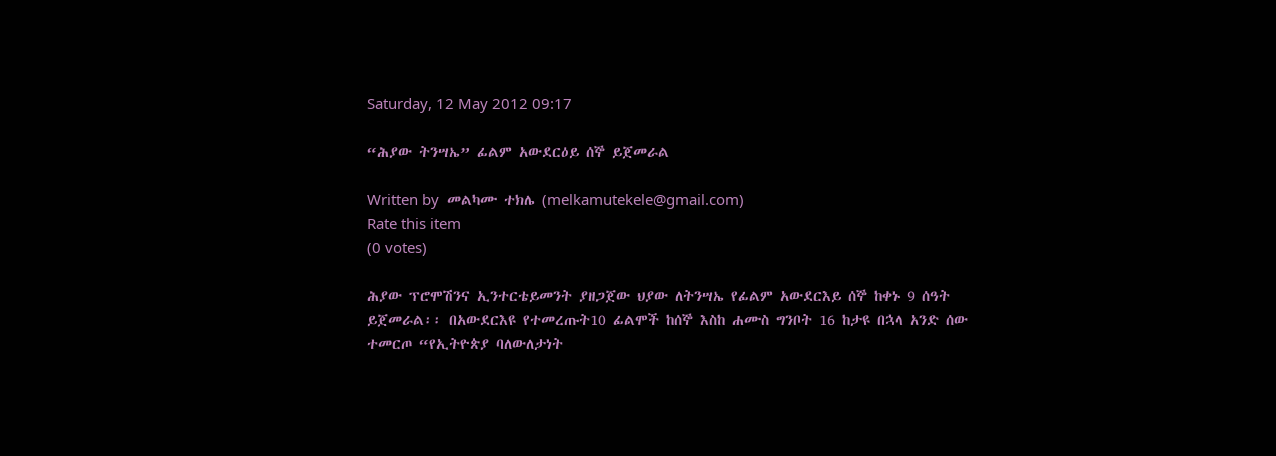Saturday, 12 May 2012 09:17

“ሕያው ትንሣኤ” ፊልም አውደርዕይ ሰኞ ይጀመራል

Written by  መልካሙ ተክሌ (melkamutekele@gmail.com)
Rate this item
(0 votes)

ሕያው ፕሮሞሽንና ኢንተርቴይመንት ያዘጋጀው ህያው ለትንሣኤ የፊልም አውደርእይ ሰኞ ከቀኑ 9 ሰዓት ይጀመራል፡፡ በአውደርእዩ የተመረጡት10 ፊልሞች ከሰኞ እስከ ሐሙስ ግንቦት 16 ከታዩ በኋላ አንድ ሰው ተመርጦ “የኢትዮጵያ ባለውለታነት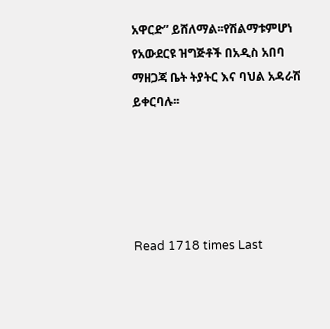አዋርድ” ይሸለማል፡፡የሽልማቱምሆነ የአውደርዩ ዝግጅቶች በአዲስ አበባ ማዘጋጃ ቤት ትያትር እና ባህል አዳራሽ ይቀርባሉ፡፡





Read 1718 times Last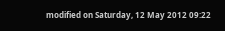modified on Saturday, 12 May 2012 09:22